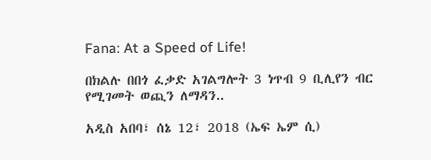Fana: At a Speed of Life!

በክልሉ በበጎ ፈቃድ አገልግሎት 3 ነጥብ 9 ቢሊየን ብር የሚገመት ወጪን ለማዳን..

አዲስ አበባ፣ ሰኔ 12፣ 2018 (ኤፍ ኤም ሲ)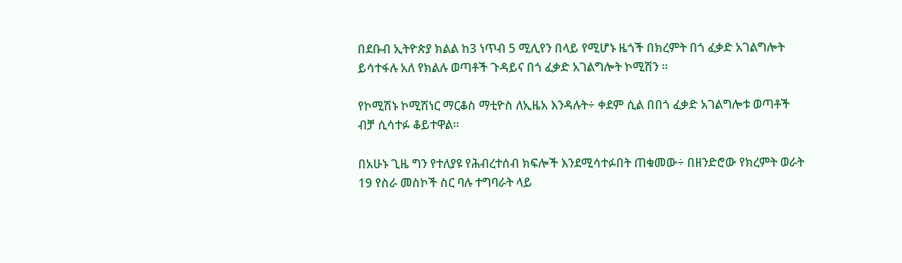በደቡብ ኢትዮጵያ ክልል ከ3 ነጥብ 5 ሚሊየን በላይ የሚሆኑ ዜጎች በክረምት በጎ ፈቃድ አገልግሎት ይሳተፋሉ አለ የክልሉ ወጣቶች ጉዳይና በጎ ፈቃድ አገልግሎት ኮሚሽን ።

የኮሚሽኑ ኮሚሽነር ማርቆስ ማቲዮስ ለኢዜአ እንዳሉት÷ ቀደም ሲል በበጎ ፈቃድ አገልግሎቱ ወጣቶች ብቻ ሲሳተፉ ቆይተዋል።

በአሁኑ ጊዜ ግን የተለያዩ የሕብረተሰብ ክፍሎች እንደሚሳተፉበት ጠቁመው÷ በዘንድሮው የክረምት ወራት 19 የስራ መስኮች ስር ባሉ ተግባራት ላይ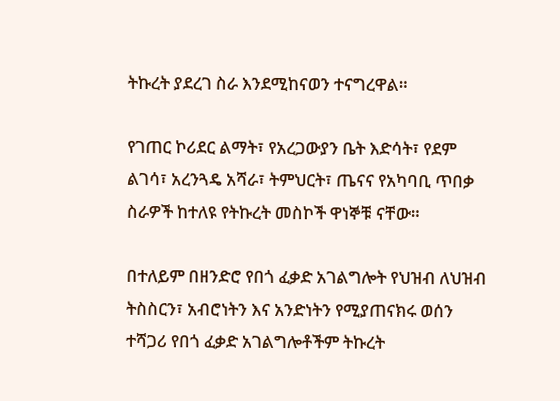ትኩረት ያደረገ ስራ እንደሚከናወን ተናግረዋል።

የገጠር ኮሪደር ልማት፣ የአረጋውያን ቤት እድሳት፣ የደም ልገሳ፣ አረንጓዴ አሻራ፣ ትምህርት፣ ጤናና የአካባቢ ጥበቃ ስራዎች ከተለዩ የትኩረት መስኮች ዋነኞቹ ናቸው።

በተለይም በዘንድሮ የበጎ ፈቃድ አገልግሎት የህዝብ ለህዝብ ትስስርን፣ አብሮነትን እና አንድነትን የሚያጠናክሩ ወሰን ተሻጋሪ የበጎ ፈቃድ አገልግሎቶችም ትኩረት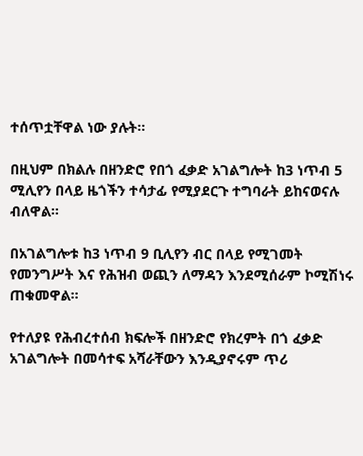ተሰጥቷቸዋል ነው ያሉት፡፡

በዚህም በክልሉ በዘንድሮ የበጎ ፈቃድ አገልግሎት ከ3 ነጥብ 5 ሚሊየን በላይ ዜጎችን ተሳታፊ የሚያደርጉ ተግባራት ይከናወናሉ ብለዋል።

በአገልግሎቱ ከ3 ነጥብ 9 ቢሊየን ብር በላይ የሚገመት የመንግሥት እና የሕዝብ ወጪን ለማዳን እንደሚሰራም ኮሚሽነሩ ጠቁመዋል።

የተለያዩ የሕብረተሰብ ክፍሎች በዘንድሮ የክረምት በጎ ፈቃድ አገልግሎት በመሳተፍ አሻራቸውን እንዲያኖሩም ጥሪ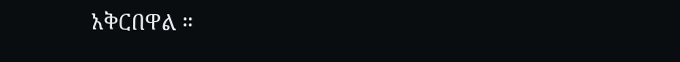አቅርበዋል ።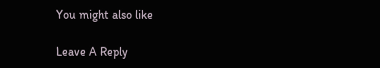You might also like

Leave A Reply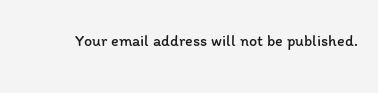Your email address will not be published.